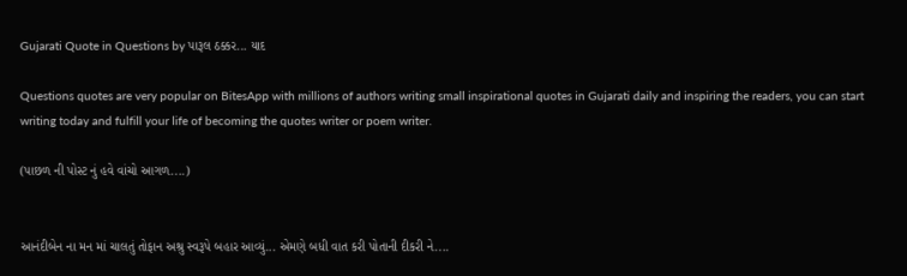Gujarati Quote in Questions by પારૂલ ઠક્કર... યાદ

Questions quotes are very popular on BitesApp with millions of authors writing small inspirational quotes in Gujarati daily and inspiring the readers, you can start writing today and fulfill your life of becoming the quotes writer or poem writer.

(પાછળ ની પોસ્ટ નું હવે વાંચો આગળ....)


આનંદીબેન ના મન માં ચાલતું તોફાન અશ્રુ સ્વરૂપે બહાર આવ્યું... એમણે બધી વાત કરી પોતાની દીકરી ને....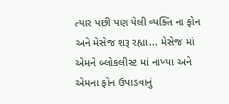ત્યાર પછી પણ પેલી વ્યક્તિ ના ફોન અને મેસેજ શરૂ રહ્યા... મેસેજ માં એમને બ્લોકલીસ્ટ માં નાખ્યા અને એમના ફોન ઉપાડવાનું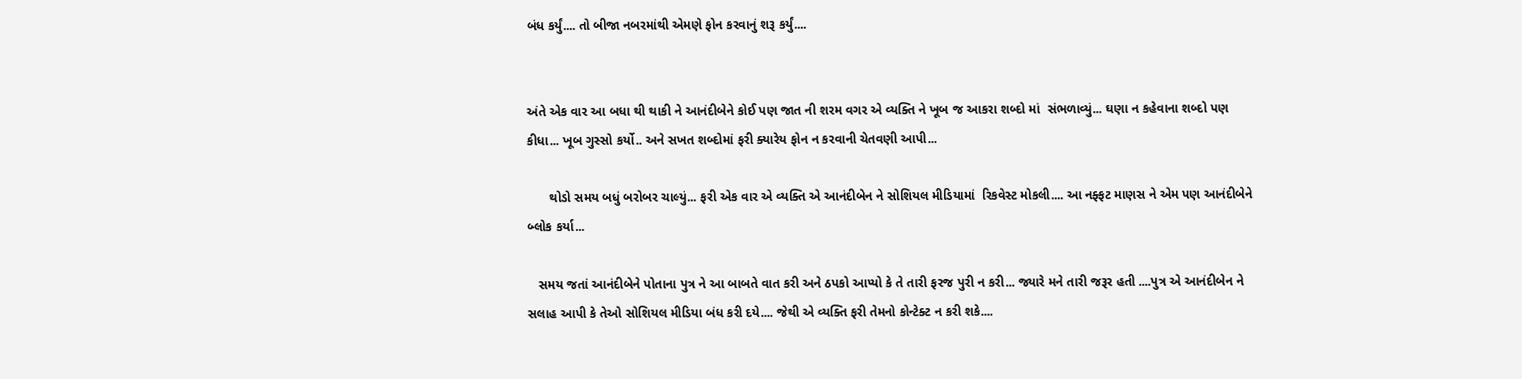બંધ કર્યું.... તો બીજા નબરમાંથી એમણે ફોન કરવાનું શરૂ કર્યું....


અંતે એક વાર આ બધા થી થાકી ને આનંદીબેને કોઈ પણ જાત ની શરમ વગર એ વ્યક્તિ ને ખૂબ જ આકરા શબ્દો માં  સંભળાવ્યું... ઘણા ન કહેવાના શબ્દો પણ કીધા... ખૂબ ગુસ્સો કર્યો.. અને સખત શબ્દોમાં ફરી ક્યારેય ફોન ન કરવાની ચેતવણી આપી...

      થોડો સમય બધું બરોબર ચાલ્યું... ફરી એક વાર એ વ્યક્તિ એ આનંદીબેન ને સોશિયલ મીડિયામાં  રિકવેસ્ટ મોકલી.... આ નફ્ફટ માણસ ને એમ પણ આનંદીબેને બ્લોક કર્યા...

   સમય જતાં આનંદીબેને પોતાના પુત્ર ને આ બાબતે વાત કરી અને ઠપકો આપ્યો કે તે તારી ફરજ પુરી ન કરી... જ્યારે મને તારી જરૂર હતી ....પુત્ર એ આનંદીબેન ને સલાહ આપી કે તેઓ સોશિયલ મીડિયા બંધ કરી દયે.... જેથી એ વ્યક્તિ ફરી તેમનો કોન્ટેક્ટ ન કરી શકે....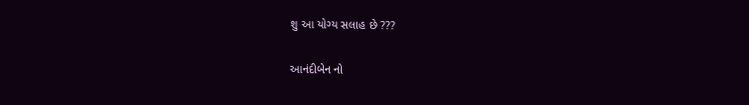શુ આ યોગ્ય સલાહ છે ???

આનંદીબેન નો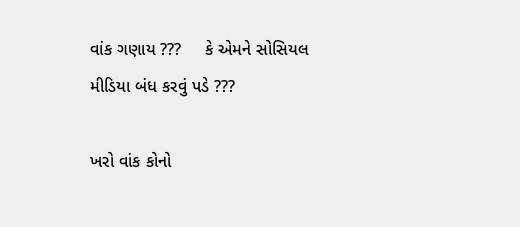વાંક ગણાય ???     કે એમને સોસિયલ મીડિયા બંધ કરવું પડે ???

ખરો વાંક કોનો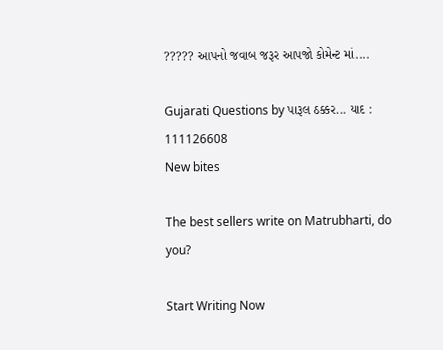????? આપનો જવાબ જરૂર આપજો કોમેન્ટ માં....

Gujarati Questions by પારૂલ ઠક્કર... યાદ : 111126608
New bites

The best sellers write on Matrubharti, do you?

Start Writing Now